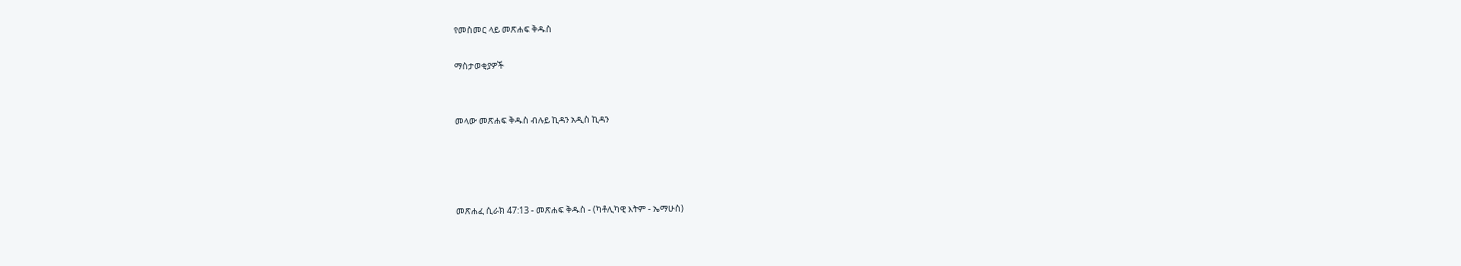የመስመር ላይ መጽሐፍ ቅዱስ

ማስታወቂያዎች


መላው መጽሐፍ ቅዱስ ብሉይ ኪዳን አዲስ ኪዳን




መጽሐፈ ሲራክ 47:13 - መጽሐፍ ቅዱስ - (ካቶሊካዊ እትም - ኤማሁስ)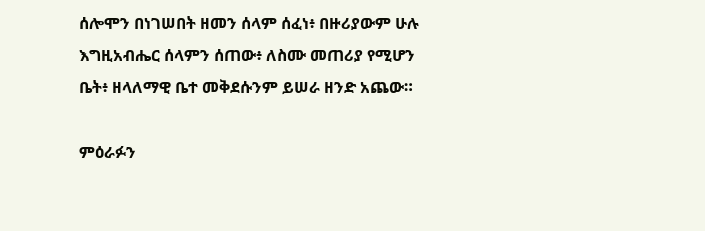ሰሎሞን በነገሠበት ዘመን ሰላም ሰፈነ፥ በዙሪያውም ሁሉ እግዚአብሔር ሰላምን ሰጠው፥ ለስሙ መጠሪያ የሚሆን ቤት፥ ዘላለማዊ ቤተ መቅደሱንም ይሠራ ዘንድ አጨው።

ምዕራፉን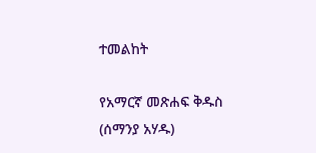ተመልከት

የአማርኛ መጽሐፍ ቅዱስ (ሰማንያ አሃዱ)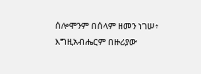ሰሎሞንም በሰላም ዘመን ነገሠ፥ እግዚአብሔርም በዙሪያው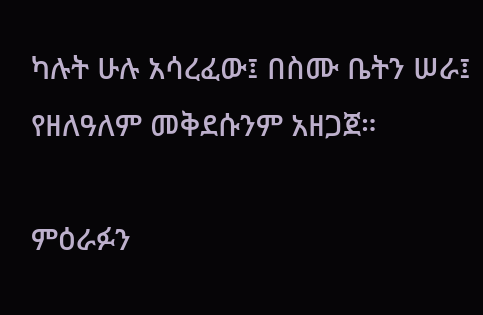ካሉት ሁሉ አሳረፈው፤ በስሙ ቤትን ሠራ፤ የዘለዓለም መቅደሱንም አዘጋጀ።

ምዕራፉን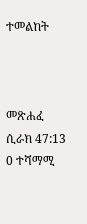ተመልከት



መጽሐፈ ሲራክ 47:13
0 ተሻማሚ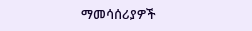ማመሳሰሪያዎች